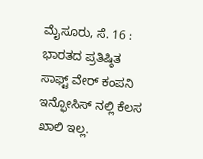ಮೈಸೂರು, ಸೆ. 16 : ಭಾರತದ ಪ್ರತಿಷ್ಠಿತ ಸಾಫ್ಟ್ ವೇರ್ ಕಂಪನಿ ಇನ್ಫೋಸಿಸ್ ನಲ್ಲಿ ಕೆಲಸ ಖಾಲಿ ಇಲ್ಲ.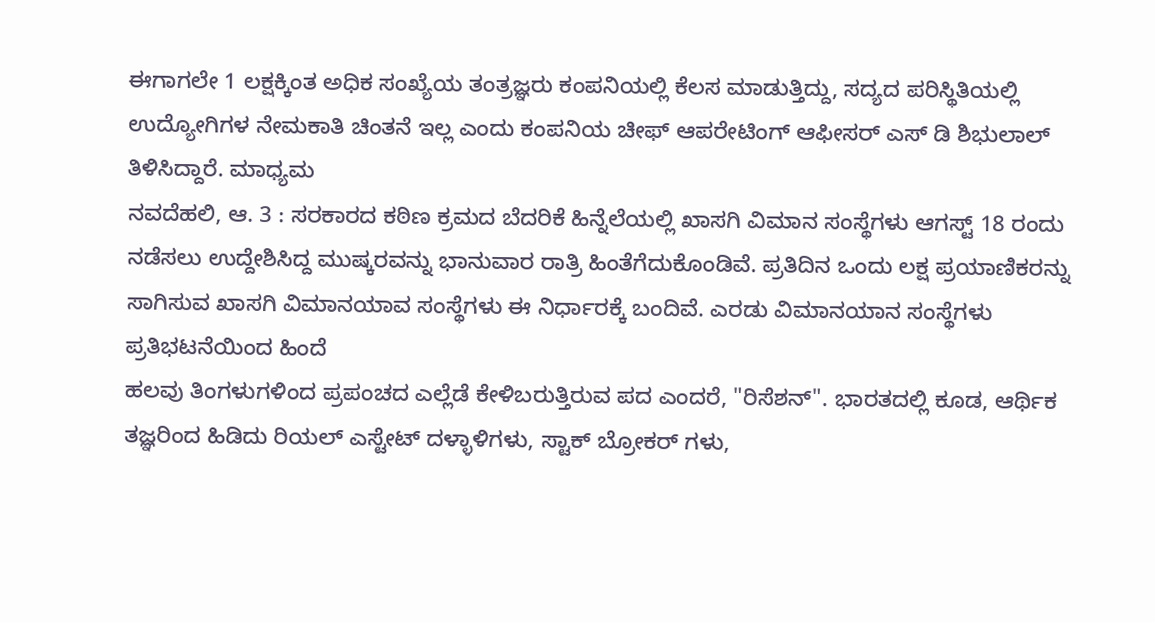ಈಗಾಗಲೇ 1 ಲಕ್ಷಕ್ಕಿಂತ ಅಧಿಕ ಸಂಖ್ಯೆಯ ತಂತ್ರಜ್ಞರು ಕಂಪನಿಯಲ್ಲಿ ಕೆಲಸ ಮಾಡುತ್ತಿದ್ದು, ಸದ್ಯದ ಪರಿಸ್ಥಿತಿಯಲ್ಲಿ ಉದ್ಯೋಗಿಗಳ ನೇಮಕಾತಿ ಚಿಂತನೆ ಇಲ್ಲ ಎಂದು ಕಂಪನಿಯ ಚೀಫ್ ಆಪರೇಟಿಂಗ್ ಆಫೀಸರ್ ಎಸ್ ಡಿ ಶಿಭುಲಾಲ್ ತಿಳಿಸಿದ್ದಾರೆ. ಮಾಧ್ಯಮ
ನವದೆಹಲಿ, ಆ. 3 : ಸರಕಾರದ ಕಠಿಣ ಕ್ರಮದ ಬೆದರಿಕೆ ಹಿನ್ನೆಲೆಯಲ್ಲಿ ಖಾಸಗಿ ವಿಮಾನ ಸಂಸ್ಥೆಗಳು ಆಗಸ್ಟ್ 18 ರಂದು ನಡೆಸಲು ಉದ್ದೇಶಿಸಿದ್ದ ಮುಷ್ಕರವನ್ನು ಭಾನುವಾರ ರಾತ್ರಿ ಹಿಂತೆಗೆದುಕೊಂಡಿವೆ. ಪ್ರತಿದಿನ ಒಂದು ಲಕ್ಷ ಪ್ರಯಾಣಿಕರನ್ನು ಸಾಗಿಸುವ ಖಾಸಗಿ ವಿಮಾನಯಾವ ಸಂಸ್ಥೆಗಳು ಈ ನಿರ್ಧಾರಕ್ಕೆ ಬಂದಿವೆ. ಎರಡು ವಿಮಾನಯಾನ ಸಂಸ್ಥೆಗಳು ಪ್ರತಿಭಟನೆಯಿಂದ ಹಿಂದೆ
ಹಲವು ತಿಂಗಳುಗಳಿಂದ ಪ್ರಪಂಚದ ಎಲ್ಲೆಡೆ ಕೇಳಿಬರುತ್ತಿರುವ ಪದ ಎಂದರೆ, "ರಿಸೆಶನ್". ಭಾರತದಲ್ಲಿ ಕೂಡ, ಆರ್ಥಿಕ ತಜ್ಞರಿಂದ ಹಿಡಿದು ರಿಯಲ್ ಎಸ್ಟೇಟ್ ದಳ್ಳಾಳಿಗಳು, ಸ್ಟಾಕ್ ಬ್ರೋಕರ್ ಗಳು,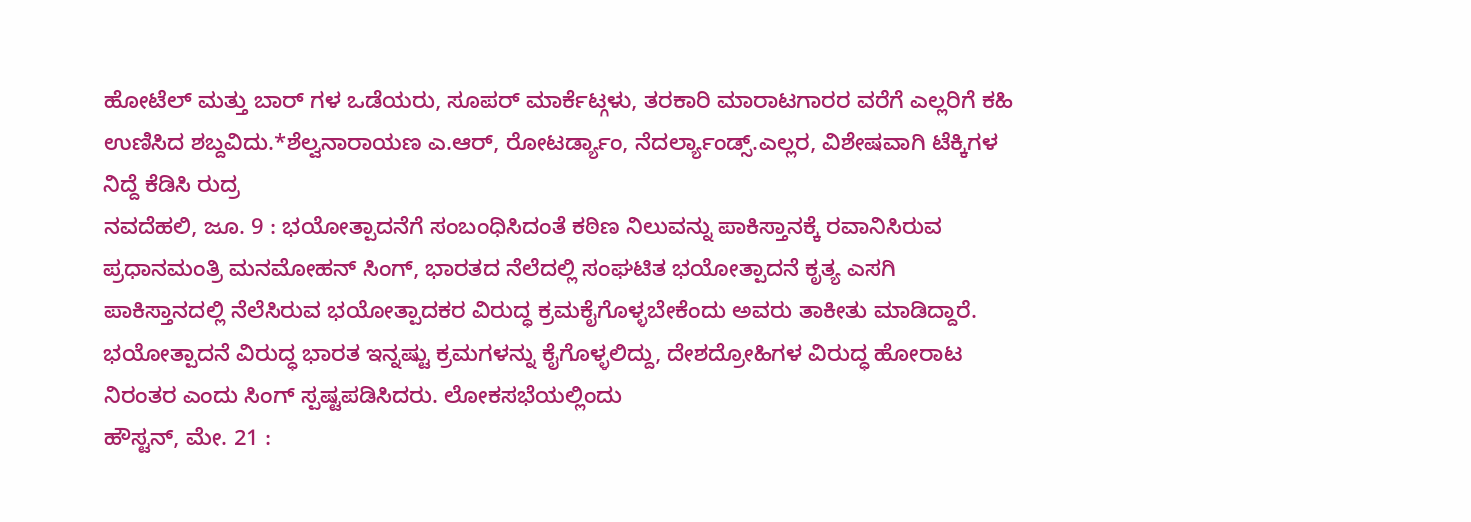ಹೋಟೆಲ್ ಮತ್ತು ಬಾರ್ ಗಳ ಒಡೆಯರು, ಸೂಪರ್ ಮಾರ್ಕೆಟ್ಗಳು, ತರಕಾರಿ ಮಾರಾಟಗಾರರ ವರೆಗೆ ಎಲ್ಲರಿಗೆ ಕಹಿ ಉಣಿಸಿದ ಶಬ್ದವಿದು.*ಶೆಲ್ವನಾರಾಯಣ ಎ.ಆರ್, ರೋಟರ್ಡ್ಯಾಂ, ನೆದರ್ಲ್ಯಾಂಡ್ಸ್.ಎಲ್ಲರ, ವಿಶೇಷವಾಗಿ ಟೆಕ್ಕಿಗಳ ನಿದ್ದೆ ಕೆಡಿಸಿ ರುದ್ರ
ನವದೆಹಲಿ, ಜೂ. 9 : ಭಯೋತ್ಪಾದನೆಗೆ ಸಂಬಂಧಿಸಿದಂತೆ ಕಠಿಣ ನಿಲುವನ್ನು ಪಾಕಿಸ್ತಾನಕ್ಕೆ ರವಾನಿಸಿರುವ ಪ್ರಧಾನಮಂತ್ರಿ ಮನಮೋಹನ್ ಸಿಂಗ್, ಭಾರತದ ನೆಲೆದಲ್ಲಿ ಸಂಘಟಿತ ಭಯೋತ್ಪಾದನೆ ಕೃತ್ಯ ಎಸಗಿ ಪಾಕಿಸ್ತಾನದಲ್ಲಿ ನೆಲೆಸಿರುವ ಭಯೋತ್ಪಾದಕರ ವಿರುದ್ಧ ಕ್ರಮಕೈಗೊಳ್ಳಬೇಕೆಂದು ಅವರು ತಾಕೀತು ಮಾಡಿದ್ದಾರೆ. ಭಯೋತ್ಪಾದನೆ ವಿರುದ್ಧ ಭಾರತ ಇನ್ನಷ್ಟು ಕ್ರಮಗಳನ್ನು ಕೈಗೊಳ್ಳಲಿದ್ದು, ದೇಶದ್ರೋಹಿಗಳ ವಿರುದ್ಧ ಹೋರಾಟ ನಿರಂತರ ಎಂದು ಸಿಂಗ್ ಸ್ಪಷ್ಟಪಡಿಸಿದರು. ಲೋಕಸಭೆಯಲ್ಲಿಂದು
ಹೌಸ್ಟನ್, ಮೇ. 21 :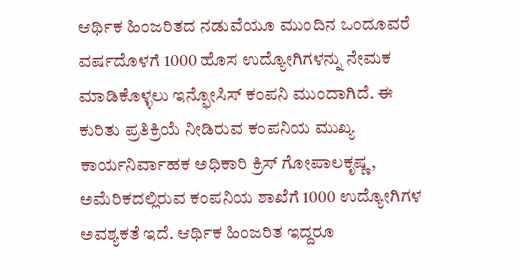ಆರ್ಥಿಕ ಹಿಂಜರಿತದ ನಡುವೆಯೂ ಮುಂದಿನ ಒಂದೂವರೆ ವರ್ಷದೊಳಗೆ 1000 ಹೊಸ ಉದ್ಯೋಗಿಗಳನ್ನು ನೇಮಕ ಮಾಡಿಕೊಳ್ಳಲು ಇನ್ಫೋಸಿಸ್ ಕಂಪನಿ ಮುಂದಾಗಿದೆ. ಈ ಕುರಿತು ಪ್ರತಿಕ್ರಿಯೆ ನೀಡಿರುವ ಕಂಪನಿಯ ಮುಖ್ಯ ಕಾರ್ಯನಿರ್ವಾಹಕ ಅಧಿಕಾರಿ ಕ್ರಿಸ್ ಗೋಪಾಲಕೃಷ್ಣ, ಅಮೆರಿಕದಲ್ಲಿರುವ ಕಂಪನಿಯ ಶಾಖೆಗೆ 1000 ಉದ್ಯೋಗಿಗಳ ಅವಶ್ಯಕತೆ ಇದೆ. ಆರ್ಥಿಕ ಹಿಂಜರಿತ ಇದ್ದರೂ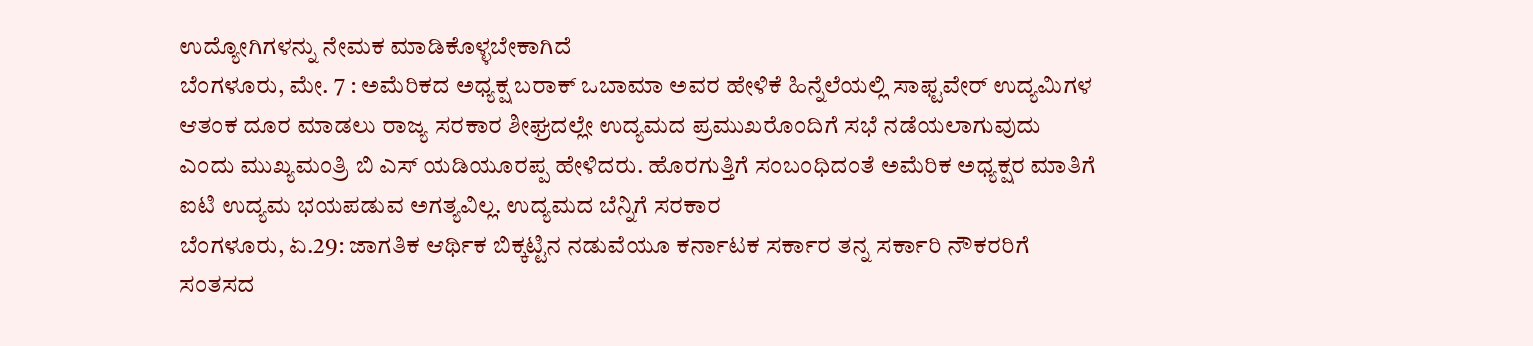ಉದ್ಯೋಗಿಗಳನ್ನು ನೇಮಕ ಮಾಡಿಕೊಳ್ಳಬೇಕಾಗಿದೆ
ಬೆಂಗಳೂರು, ಮೇ. 7 : ಅಮೆರಿಕದ ಅಧ್ಯಕ್ಷ ಬರಾಕ್ ಒಬಾಮಾ ಅವರ ಹೇಳಿಕೆ ಹಿನ್ನೆಲೆಯಲ್ಲಿ ಸಾಫ್ಟವೇರ್ ಉದ್ಯಮಿಗಳ ಆತಂಕ ದೂರ ಮಾಡಲು ರಾಜ್ಯ ಸರಕಾರ ಶೀಘ್ರದಲ್ಲೇ ಉದ್ಯಮದ ಪ್ರಮುಖರೊಂದಿಗೆ ಸಭೆ ನಡೆಯಲಾಗುವುದು ಎಂದು ಮುಖ್ಯಮಂತ್ರಿ ಬಿ ಎಸ್ ಯಡಿಯೂರಪ್ಪ ಹೇಳಿದರು. ಹೊರಗುತ್ತಿಗೆ ಸಂಬಂಧಿದಂತೆ ಅಮೆರಿಕ ಅಧ್ಯಕ್ಷರ ಮಾತಿಗೆ ಐಟಿ ಉದ್ಯಮ ಭಯಪಡುವ ಅಗತ್ಯವಿಲ್ಲ. ಉದ್ಯಮದ ಬೆನ್ನಿಗೆ ಸರಕಾರ
ಬೆಂಗಳೂರು, ಏ.29: ಜಾಗತಿಕ ಆರ್ಥಿಕ ಬಿಕ್ಕಟ್ಟಿನ ನಡುವೆಯೂ ಕರ್ನಾಟಕ ಸರ್ಕಾರ ತನ್ನ ಸರ್ಕಾರಿ ನೌಕರರಿಗೆ ಸಂತಸದ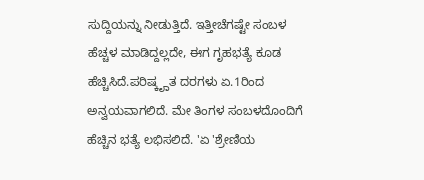ಸುದ್ದಿಯನ್ನು ನೀಡುತ್ತಿದೆ. ಇತ್ತೀಚೆಗಷ್ಟೇ ಸಂಬಳ ಹೆಚ್ಚಳ ಮಾಡಿದ್ದಲ್ಲದೇ, ಈಗ ಗೃಹಭತ್ಯೆ ಕೂಡ ಹೆಚ್ಚಿಸಿದೆ.ಪರಿಷ್ಕೄತ ದರಗಳು ಏ.1ರಿಂದ ಅನ್ವಯವಾಗಲಿದೆ. ಮೇ ತಿಂಗಳ ಸಂಬಳದೊಂದಿಗೆ ಹೆಚ್ಚಿನ ಭತ್ಯೆ ಲಭಿಸಲಿದೆ. 'ಏ 'ಶ್ರೇಣಿಯ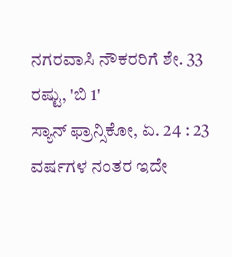ನಗರವಾಸಿ ನೌಕರರಿಗೆ ಶೇ. 33 ರಷ್ಟು, 'ಬಿ 1'
ಸ್ಯಾನ್ ಫ್ರಾನ್ಸಿಕೋ, ಏ. 24 : 23 ವರ್ಷಗಳ ನಂತರ ಇದೇ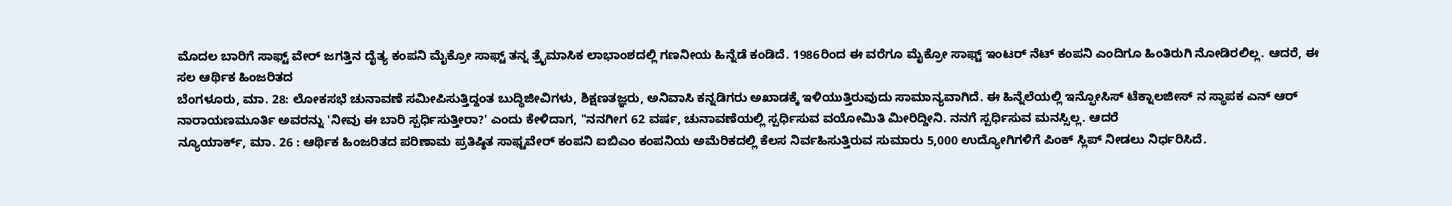ಮೊದಲ ಬಾರಿಗೆ ಸಾಫ್ಟ್ ವೇರ್ ಜಗತ್ತಿನ ದೈತ್ಯ ಕಂಪನಿ ಮೈಕ್ರೋ ಸಾಫ್ಟ್ ತನ್ನ ತ್ರೈಮಾಸಿಕ ಲಾಭಾಂಶದಲ್ಲಿ ಗಣನೀಯ ಹಿನ್ನೆಡೆ ಕಂಡಿದೆ. 1986ರಿಂದ ಈ ವರೆಗೂ ಮೈಕ್ರೋ ಸಾಫ್ಟ್ ಇಂಟರ್ ನೆಟ್ ಕಂಪನಿ ಎಂದಿಗೂ ಹಿಂತಿರುಗಿ ನೋಡಿರಲಿಲ್ಲ. ಆದರೆ, ಈ ಸಲ ಆರ್ಥಿಕ ಹಿಂಜರಿತದ
ಬೆಂಗಳೂರು, ಮಾ. 28: ಲೋಕಸಭೆ ಚುನಾವಣೆ ಸಮೀಪಿಸುತ್ತಿದ್ದಂತ ಬುದ್ಧಿಜೀವಿಗಳು, ಶಿಕ್ಷಣತಜ್ಞರು, ಅನಿವಾಸಿ ಕನ್ನಡಿಗರು ಅಖಾಡಕ್ಕೆ ಇಳಿಯುತ್ತಿರುವುದು ಸಾಮಾನ್ಯವಾಗಿದೆ. ಈ ಹಿನ್ನೆಲೆಯಲ್ಲಿ ಇನ್ಫೋಸಿಸ್ ಟೆಕ್ನಾಲಜೀಸ್ ನ ಸ್ಥಾಪಕ ಎನ್ ಆರ್ ನಾರಾಯಣಮೂರ್ತಿ ಅವರನ್ನು 'ನೀವು ಈ ಬಾರಿ ಸ್ಪರ್ಧಿಸುತ್ತೀರಾ?' ಎಂದು ಕೇಳಿದಾಗ, "ನನಗೀಗ 62 ವರ್ಷ, ಚುನಾವಣೆಯಲ್ಲಿ ಸ್ಪರ್ಧಿಸುವ ವಯೋಮಿತಿ ಮೀರಿದ್ದೀನಿ. ನನಗೆ ಸ್ಪರ್ಧಿಸುವ ಮನಸ್ಸಿಲ್ಲ. ಆದರೆ
ನ್ಯೂಯಾರ್ಕ್, ಮಾ. 26 : ಆರ್ಥಿಕ ಹಿಂಜರಿತದ ಪರಿಣಾಮ ಪ್ರತಿಷ್ಠಿತ ಸಾಫ್ಟವೇರ್ ಕಂಪನಿ ಐಬಿಎಂ ಕಂಪನಿಯ ಅಮೆರಿಕದಲ್ಲಿ ಕೆಲಸ ನಿರ್ವಹಿಸುತ್ತಿರುವ ಸುಮಾರು 5,000 ಉದ್ಯೋಗಿಗಳಿಗೆ ಪಿಂಕ್ ಸ್ಲಿಪ್ ನೀಡಲು ನಿರ್ಧರಿಸಿದೆ.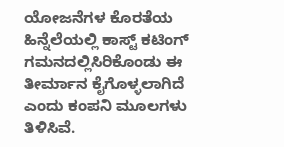ಯೋಜನೆಗಳ ಕೊರತೆಯ ಹಿನ್ನೆಲೆಯಲ್ಲಿ ಕಾಸ್ಟ್ ಕಟಿಂಗ್ ಗಮನದಲ್ಲಿಸಿರಿಕೊಂಡು ಈ ತೀರ್ಮಾನ ಕೈಗೊಳ್ಳಲಾಗಿದೆ ಎಂದು ಕಂಪನಿ ಮೂಲಗಳು ತಿಳಿಸಿವೆ.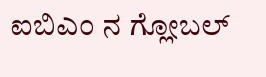ಐಬಿಎಂ ನ ಗ್ಲೋಬಲ್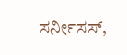ಸರ್ನೀಸಸ್,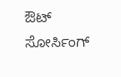ಔಟ್ ಸೋರ್ಸಿಂಗ್